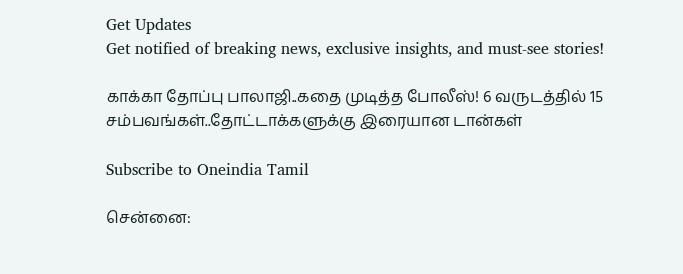Get Updates
Get notified of breaking news, exclusive insights, and must-see stories!

காக்கா தோப்பு பாலாஜி..கதை முடித்த போலீஸ்! 6 வருடத்தில் 15 சம்பவங்கள்..தோட்டாக்களுக்கு இரையான டான்கள்

Subscribe to Oneindia Tamil

சென்னை: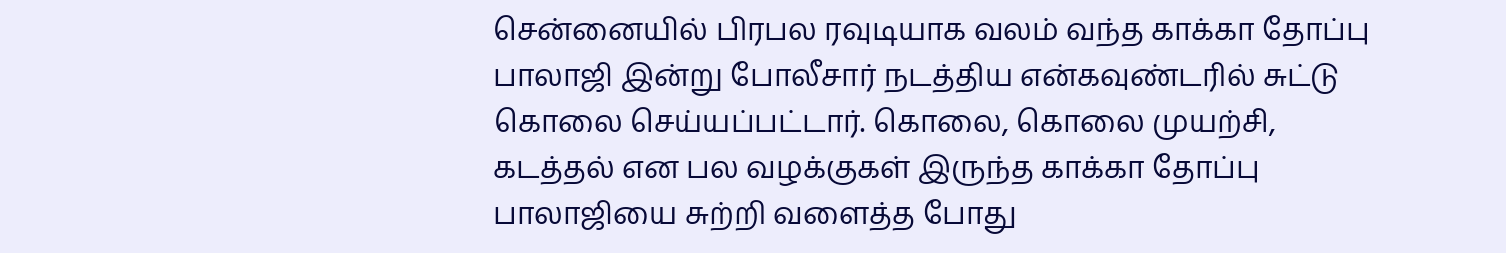சென்னையில் பிரபல ரவுடியாக வலம் வந்த காக்கா தோப்பு பாலாஜி இன்று போலீசார் நடத்திய என்கவுண்டரில் சுட்டு கொலை செய்யப்பட்டார். கொலை, கொலை முயற்சி, கடத்தல் என பல வழக்குகள் இருந்த காக்கா தோப்பு பாலாஜியை சுற்றி வளைத்த போது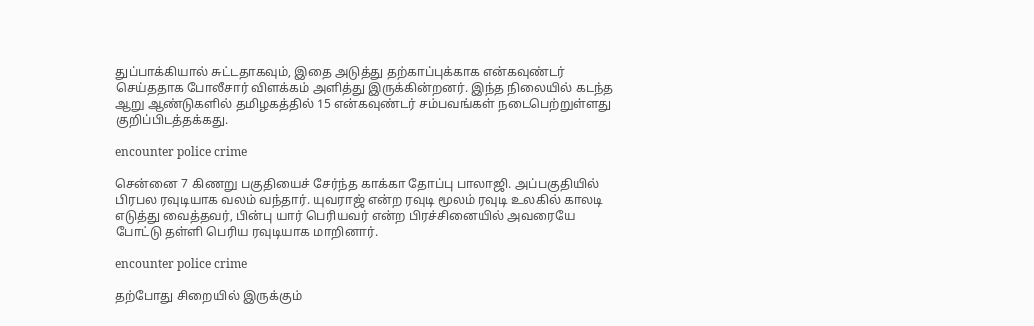துப்பாக்கியால் சுட்டதாகவும், இதை அடுத்து தற்காப்புக்காக என்கவுண்டர் செய்ததாக போலீசார் விளக்கம் அளித்து இருக்கின்றனர். இந்த நிலையில் கடந்த ஆறு ஆண்டுகளில் தமிழகத்தில் 15 என்கவுண்டர் சம்பவங்கள் நடைபெற்றுள்ளது குறிப்பிடத்தக்கது.

encounter police crime

சென்னை 7 கிணறு பகுதியைச் சேர்ந்த காக்கா தோப்பு பாலாஜி. அப்பகுதியில் பிரபல ரவுடியாக வலம் வந்தார். யுவராஜ் என்ற ரவுடி மூலம் ரவுடி உலகில் காலடி எடுத்து வைத்தவர், பின்பு யார் பெரியவர் என்ற பிரச்சினையில் அவரையே போட்டு தள்ளி பெரிய ரவுடியாக மாறினார்.

encounter police crime

தற்போது சிறையில் இருக்கும்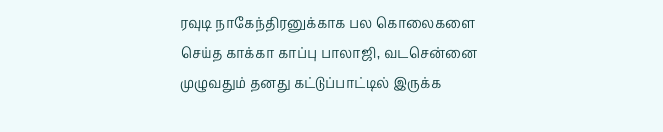ரவுடி நாகேந்திரனுக்காக பல கொலைகளை செய்த காக்கா காப்பு பாலாஜி, வடசென்னை முழுவதும் தனது கட்டுப்பாட்டில் இருக்க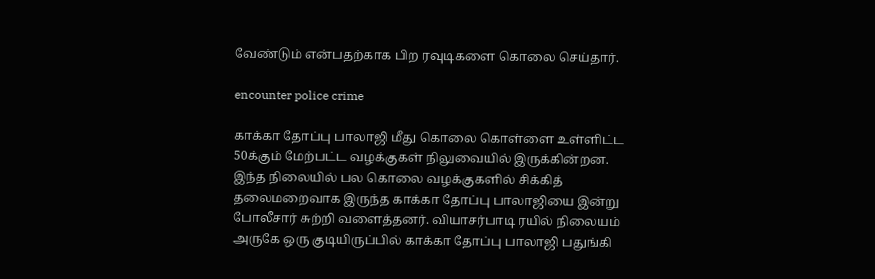வேண்டும் என்பதற்காக பிற ரவுடிகளை கொலை செய்தார்.

encounter police crime

காக்கா தோப்பு பாலாஜி மீது கொலை கொள்ளை உள்ளிட்ட 50க்கும் மேற்பட்ட வழக்குகள் நிலுவையில் இருக்கின்றன. இந்த நிலையில் பல கொலை வழக்குகளில் சிக்கித் தலைமறைவாக இருந்த காக்கா தோப்பு பாலாஜியை இன்று போலீசார் சுற்றி வளைத்தனர். வியாசர்பாடி ரயில் நிலையம் அருகே ஒரு குடியிருப்பில் காக்கா தோப்பு பாலாஜி பதுங்கி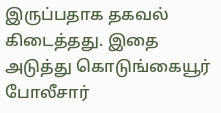இருப்பதாக தகவல் கிடைத்தது. இதை அடுத்து கொடுங்கையூர் போலீசார்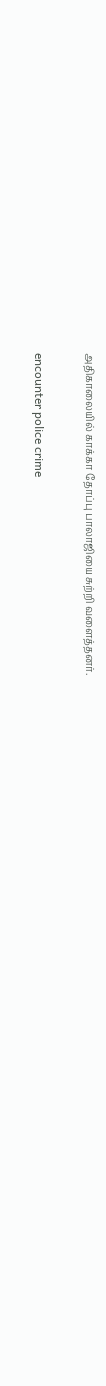அதிகாலையில் காக்கா தோப்பு பாலாஜியை சுற்றி வளைத்தனர்.

encounter police crime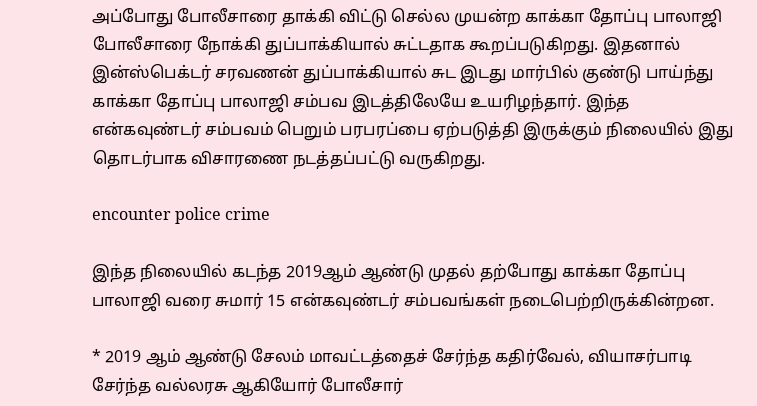அப்போது போலீசாரை தாக்கி விட்டு செல்ல முயன்ற காக்கா தோப்பு பாலாஜி போலீசாரை நோக்கி துப்பாக்கியால் சுட்டதாக கூறப்படுகிறது. இதனால் இன்ஸ்பெக்டர் சரவணன் துப்பாக்கியால் சுட இடது மார்பில் குண்டு பாய்ந்து காக்கா தோப்பு பாலாஜி சம்பவ இடத்திலேயே உயரிழந்தார். இந்த என்கவுண்டர் சம்பவம் பெறும் பரபரப்பை ஏற்படுத்தி இருக்கும் நிலையில் இது தொடர்பாக விசாரணை நடத்தப்பட்டு வருகிறது.

encounter police crime

இந்த நிலையில் கடந்த 2019ஆம் ஆண்டு முதல் தற்போது காக்கா தோப்பு பாலாஜி வரை சுமார் 15 என்கவுண்டர் சம்பவங்கள் நடைபெற்றிருக்கின்றன.

* 2019 ஆம் ஆண்டு சேலம் மாவட்டத்தைச் சேர்ந்த கதிர்வேல், வியாசர்பாடி சேர்ந்த வல்லரசு ஆகியோர் போலீசார்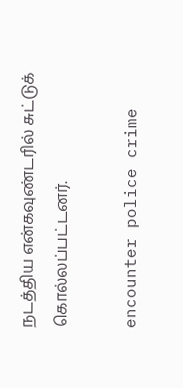நடத்திய என்கவுண்டரில் சுட்டுக் கொல்லப்பட்டனர்.

encounter police crime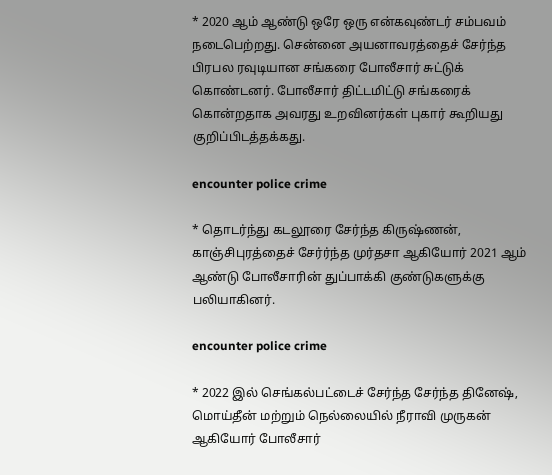* 2020 ஆம் ஆண்டு ஒரே ஒரு என்கவுண்டர் சம்பவம் நடைபெற்றது. சென்னை அயனாவரத்தைச் சேர்ந்த பிரபல ரவுடியான சங்கரை போலீசார் சுட்டுக் கொண்டனர். போலீசார் திட்டமிட்டு சங்கரைக் கொன்றதாக அவரது உறவினர்கள் புகார் கூறியது குறிப்பிடத்தக்கது.

encounter police crime

* தொடர்ந்து கடலூரை சேர்ந்த கிருஷ்ணன், காஞ்சிபுரத்தைச் சேர்ர்ந்த முர்தசா ஆகியோர் 2021 ஆம் ஆண்டு போலீசாரின் துப்பாக்கி குண்டுகளுக்கு பலியாகினர்.

encounter police crime

* 2022 இல் செங்கல்பட்டைச் சேர்ந்த சேர்ந்த தினேஷ், மொய்தீன் மற்றும் நெல்லையில் நீராவி முருகன் ஆகியோர் போலீசார்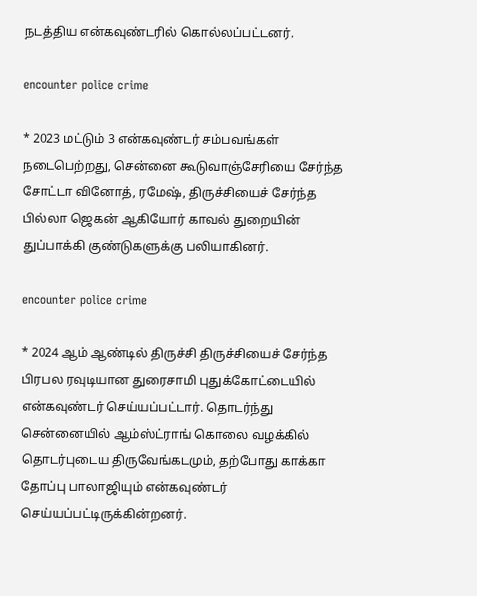நடத்திய என்கவுண்டரில் கொல்லப்பட்டனர்.

encounter police crime

* 2023 மட்டும் 3 என்கவுண்டர் சம்பவங்கள் நடைபெற்றது, சென்னை கூடுவாஞ்சேரியை சேர்ந்த சோட்டா வினோத், ரமேஷ், திருச்சியைச் சேர்ந்த பில்லா ஜெகன் ஆகியோர் காவல் துறையின் துப்பாக்கி குண்டுகளுக்கு பலியாகினர்.

encounter police crime

* 2024 ஆம் ஆண்டில் திருச்சி திருச்சியைச் சேர்ந்த பிரபல ரவுடியான துரைசாமி புதுக்கோட்டையில் என்கவுண்டர் செய்யப்பட்டார். தொடர்ந்து சென்னையில் ஆம்ஸ்ட்ராங் கொலை வழக்கில் தொடர்புடைய திருவேங்கடமும், தற்போது காக்கா தோப்பு பாலாஜியும் என்கவுண்டர் செய்யப்பட்டிருக்கின்றனர்.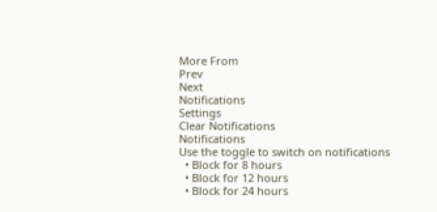More From
Prev
Next
Notifications
Settings
Clear Notifications
Notifications
Use the toggle to switch on notifications
  • Block for 8 hours
  • Block for 12 hours
  • Block for 24 hours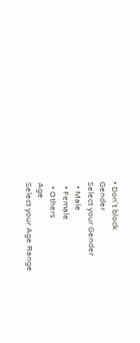• Don't block
Gender
Select your Gender
  • Male
  • Female
  • Others
Age
Select your Age Range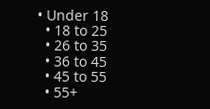• Under 18
  • 18 to 25
  • 26 to 35
  • 36 to 45
  • 45 to 55
  • 55+